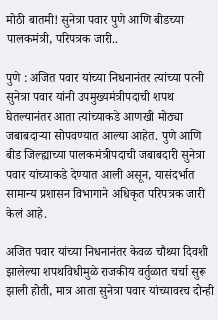मोठी बातमी! सुनेत्रा पवार पुणे आणि बीडच्या पालकमंत्री, परिपत्रक जारी..

पुणे : अजित पवार यांच्या निधनानंतर त्यांच्या पत्नी सुनेत्रा पवार यांनी उपमुख्यमंत्रीपदाची शपथ घेतल्यानंतर आता त्यांच्याकडे आणखी मोठ्या जबाबदाऱ्या सोपवण्यात आल्या आहेत. पुणे आणि बीड जिल्ह्याच्या पालकमंत्रीपदाची जबाबदारी सुनेत्रा पवार यांच्याकडे देण्यात आली असून, यासंदर्भात सामान्य प्रशासन विभागाने अधिकृत परिपत्रक जारी केलं आहे.

अजित पवार यांच्या निधनानंतर केवळ चौथ्या दिवशी झालेल्या शपथविधीमुळे राजकीय वर्तुळात चर्चा सुरू झाली होती, मात्र आता सुनेत्रा पवार यांच्यावरच दोन्ही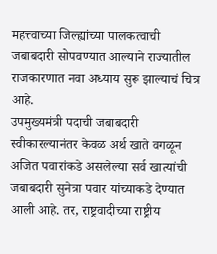महत्त्वाच्या जिल्ह्यांच्या पालकत्वाची जबाबदारी सोपवण्यात आल्याने राज्यातील राजकारणात नवा अध्याय सुरू झाल्याचं चित्र आहे.
उपमुख्यमंत्री पदाची जबाबदारी स्वीकारल्यानंतर केवळ अर्थ खाते वगळून अजित पवारांकडे असलेल्या सर्व खात्यांची जबाबदारी सुनेत्रा पवार यांच्याकडे देण्यात आली आहे. तर, राष्ट्रवादीच्या राष्ट्रीय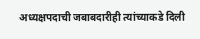अध्यक्षपदाची जबाबदारीही त्यांच्याकडे दिली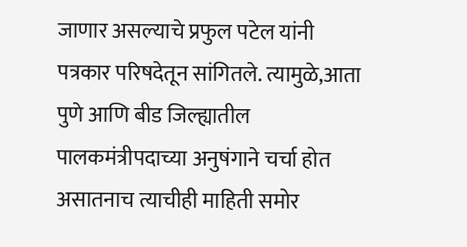जाणार असल्याचे प्रफुल पटेल यांनी पत्रकार परिषदेतून सांगितले. त्यामुळे,आता पुणे आणि बीड जिल्ह्यातील पालकमंत्रीपदाच्या अनुषंगाने चर्चा होत असातनाच त्याचीही माहिती समोर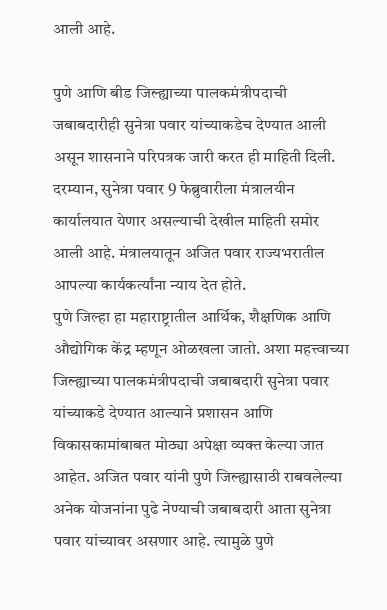आली आहे.

पुणे आणि बीड जिल्ह्याच्या पालकमंत्रीपदाची जबाबदारीही सुनेत्रा पवार यांच्याकडेच देण्यात आली असून शासनाने परिपत्रक जारी करत ही माहिती दिली. दरम्यान, सुनेत्रा पवार 9 फेब्रुवारीला मंत्रालयीन कार्यालयात येणार असल्याची देखील माहिती समोर आली आहे. मंत्रालयातून अजित पवार राज्यभरातील आपल्या कार्यकर्त्यांना न्याय देत होते.
पुणे जिल्हा हा महाराष्ट्रातील आर्थिक, शैक्षणिक आणि औद्योगिक केंद्र म्हणून ओळखला जातो. अशा महत्त्वाच्या जिल्ह्याच्या पालकमंत्रीपदाची जबाबदारी सुनेत्रा पवार यांच्याकडे देण्यात आल्याने प्रशासन आणि विकासकामांबाबत मोठ्या अपेक्षा व्यक्त केल्या जात आहेत. अजित पवार यांनी पुणे जिल्ह्यासाठी राबवलेल्या अनेक योजनांना पुढे नेण्याची जबाबदारी आता सुनेत्रा पवार यांच्यावर असणार आहे. त्यामुळे पुणे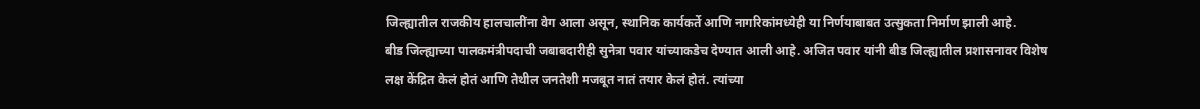जिल्ह्यातील राजकीय हालचालींना वेग आला असून, स्थानिक कार्यकर्ते आणि नागरिकांमध्येही या निर्णयाबाबत उत्सुकता निर्माण झाली आहे.
बीड जिल्ह्याच्या पालकमंत्रीपदाची जबाबदारीही सुनेत्रा पवार यांच्याकडेच देण्यात आली आहे. अजित पवार यांनी बीड जिल्ह्यातील प्रशासनावर विशेष लक्ष केंद्रित केलं होतं आणि तेथील जनतेशी मजबूत नातं तयार केलं होतं. त्यांच्या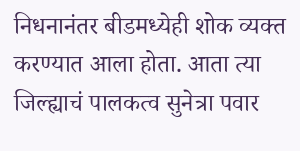निधनानंतर बीडमध्येही शोक व्यक्त करण्यात आला होता. आता त्या जिल्ह्याचं पालकत्व सुनेत्रा पवार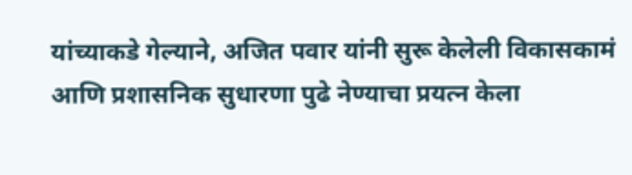यांच्याकडे गेल्याने, अजित पवार यांनी सुरू केलेली विकासकामं आणि प्रशासनिक सुधारणा पुढे नेण्याचा प्रयत्न केला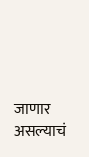जाणार असल्याचं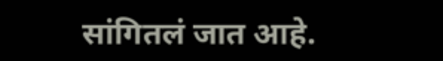सांगितलं जात आहे.